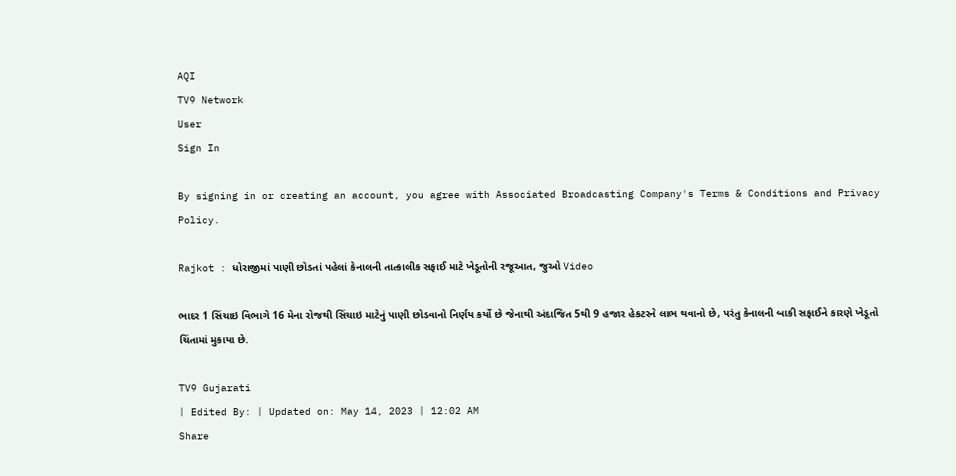AQI
TV9 Network
User
Sign In

By signing in or creating an account, you agree with Associated Broadcasting Company's Terms & Conditions and Privacy Policy.

Rajkot : ધોરાજીમાં પાણી છોડતાં પહેલાં કેનાલની તાત્કાલીક સફાઈ માટે ખેડૂતોની રજૂઆત, જુઓ Video

ભાદર 1 સિંચાઇ વિભાગે 16 મેના રોજથી સિંચાઇ માટેનું પાણી છોડવાનો નિર્ણય કર્યો છે જેનાથી અંદાજિત 5થી 9 હજાર હેકટરને લાભ થવાનો છે, પરંતુ કેનાલની બાકી સફાઈને કારણે ખેડૂતો ચિંતામાં મુકાયા છે.

TV9 Gujarati
| Edited By: | Updated on: May 14, 2023 | 12:02 AM
Share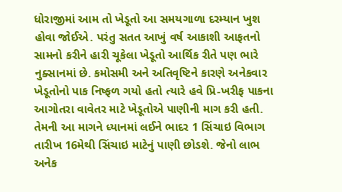ધોરાજીમાં આમ તો ખેડૂતો આ સમયગાળા દરમ્યાન ખુશ હોવા જોઈએ. પરંતુ સતત આખું વર્ષ આકાશી આફતનો સામનો કરીને હારી ચૂકેલા ખેડૂતો આર્થિક રીતે પણ ભારે નુક્સાનમાં છે. કમોસમી અને અતિવૃષ્ટિને કારણે અનેકવાર ખેડૂતોનો પાક નિષ્ફળ ગયો હતો ત્યારે હવે પ્રિ-ખરીફ પાકના આગોતરા વાવેતર માટે ખેડૂતોએ પાણીની માગ કરી હતી. તેમની આ માગને ધ્યાનમાં લઈને ભાદર 1 સિંચાઇ વિભાગ તારીખ 16મેથી સિંચાઇ માટેનું પાણી છોડશે. જેનો લાભ અનેક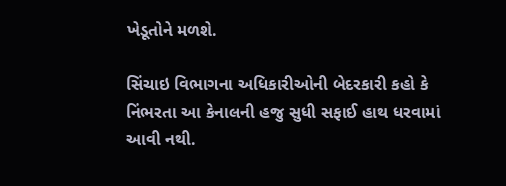ખેડૂતોને મળશે.

સિંચાઇ વિભાગના અધિકારીઓની બેદરકારી કહો કે નિંભરતા આ કેનાલની હજુ સુધી સફાઈ હાથ ધરવામાં આવી નથી.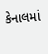કેનાલમાં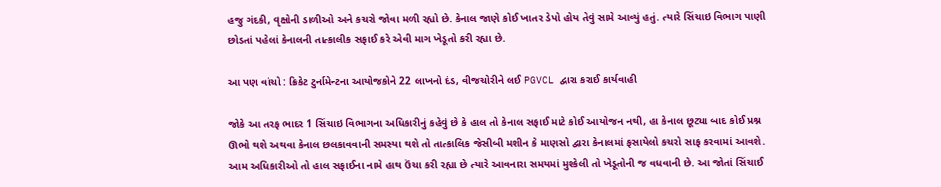હજુ ગંદકી, વૃક્ષોની ડાળીઓ અને કચરો જોવા મળી રહ્યો છે. કેનાલ જાણે કોઈ ખાતર ડેપો હોય તેવું સામે આવ્યું હતું. ત્યારે સિંચાઇ વિભાગ પાણી છોડતાં પહેલાં કેનાલની તાત્કાલીક સફાઈ કરે એવી માગ ખેડૂતો કરી રહ્યા છે.

આ પણ વાંચો : ક્રિકેટ ટુર્નામેન્ટના આયોજકોને 22 લાખનો દંડ, વીજચોરીને લઈ PGVCL દ્વારા કરાઈ કાર્યવાહી

જોકે આ તરફ ભાદર 1 સિંચાઇ વિભાગના અધિકારીનું કહેવું છે કે હાલ તો કેનાલ સફાઈ માટે કોઈ આયોજન નથી, હા કેનાલ છૂટ્યા બાદ કોઈ પ્રશ્ન ઊભો થશે અથવા કેનાલ છલકાવવાની સમસ્યા થશે તો તાત્કાલિક જેસીબી મશીન કે માણસો દ્વારા કેનાલમાં ફસાયેલો કચરો સાફ કરવામાં આવશે. આમ અધિકારીઓ તો હાલ સફાઈના નામે હાથ ઉંચા કરી રહ્યા છે ત્યારે આવનારા સમયમાં મુશ્કેલી તો ખેડૂતોની જ વધવાની છે. આ જોતાં સિંચાઈ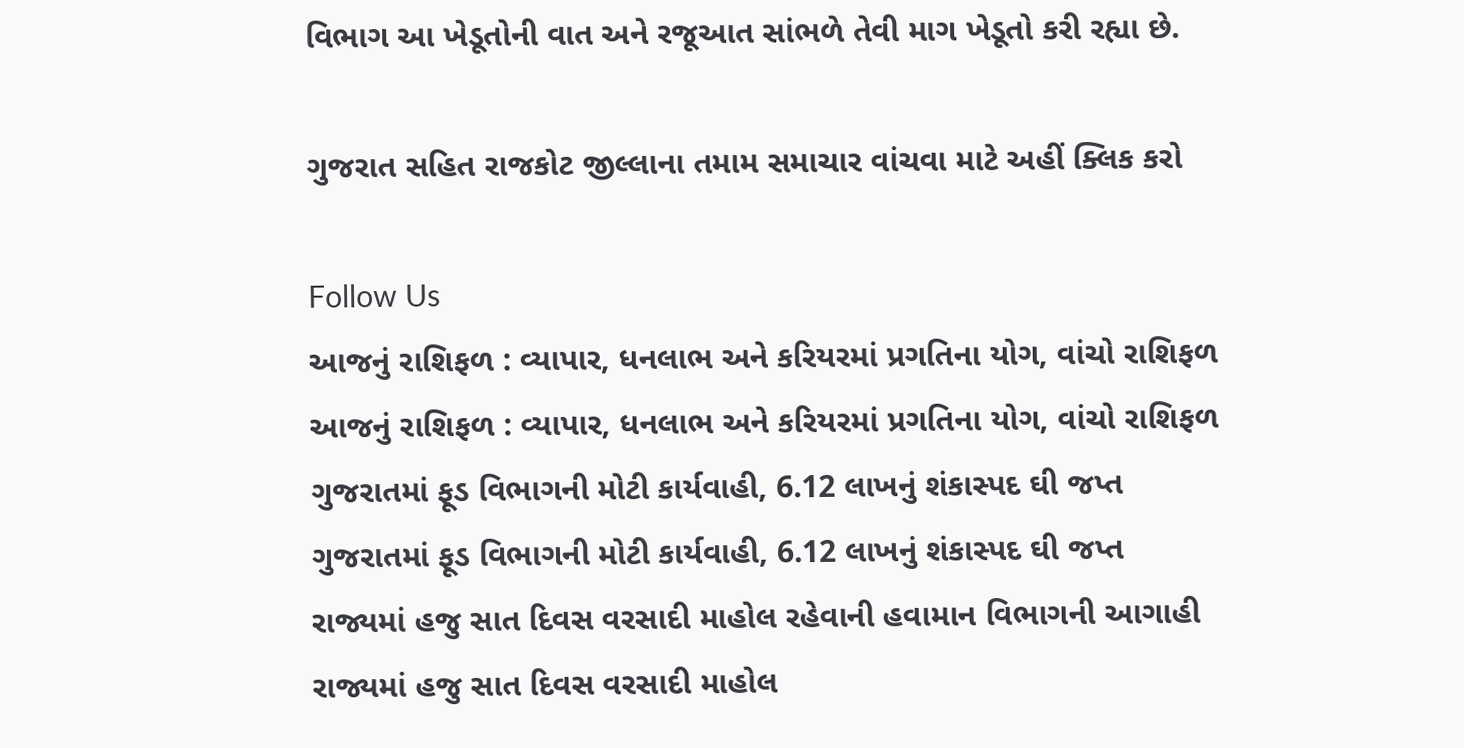વિભાગ આ ખેડૂતોની વાત અને રજૂઆત સાંભળે તેવી માગ ખેડૂતો કરી રહ્યા છે.

ગુજરાત સહિત રાજકોટ જીલ્લાના તમામ સમાચાર વાંચવા માટે અહીં ક્લિક કરો

Follow Us
આજનું રાશિફળ : વ્યાપાર, ધનલાભ અને કરિયરમાં પ્રગતિના યોગ, વાંચો રાશિફળ
આજનું રાશિફળ : વ્યાપાર, ધનલાભ અને કરિયરમાં પ્રગતિના યોગ, વાંચો રાશિફળ
ગુજરાતમાં ફૂડ વિભાગની મોટી કાર્યવાહી, 6.12 લાખનું શંકાસ્પદ ઘી જપ્ત
ગુજરાતમાં ફૂડ વિભાગની મોટી કાર્યવાહી, 6.12 લાખનું શંકાસ્પદ ઘી જપ્ત
રાજ્યમાં હજુ સાત દિવસ વરસાદી માહોલ રહેવાની હવામાન વિભાગની આગાહી
રાજ્યમાં હજુ સાત દિવસ વરસાદી માહોલ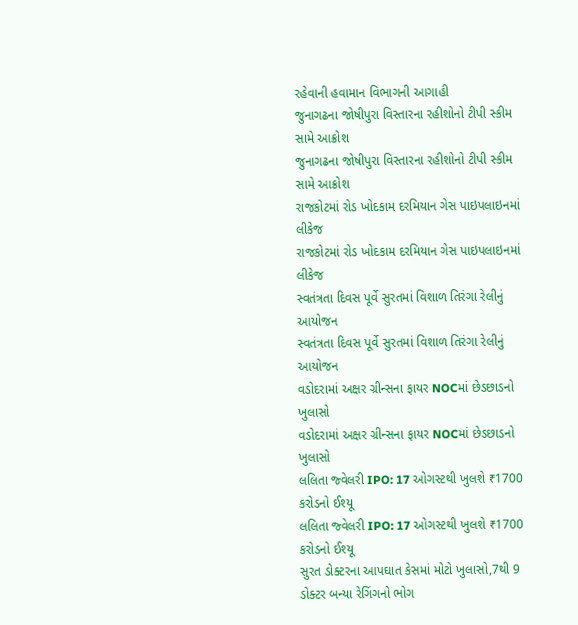રહેવાની હવામાન વિભાગની આગાહી
જુનાગઢના જોષીપુરા વિસ્તારના રહીશોનો ટીપી સ્કીમ સામે આક્રોશ
જુનાગઢના જોષીપુરા વિસ્તારના રહીશોનો ટીપી સ્કીમ સામે આક્રોશ
રાજકોટમાં રોડ ખોદકામ દરમિયાન ગેસ પાઇપલાઇનમાં લીકેજ
રાજકોટમાં રોડ ખોદકામ દરમિયાન ગેસ પાઇપલાઇનમાં લીકેજ
સ્વતંત્રતા દિવસ પૂર્વે સુરતમાં વિશાળ તિરંગા રેલીનું આયોજન
સ્વતંત્રતા દિવસ પૂર્વે સુરતમાં વિશાળ તિરંગા રેલીનું આયોજન
વડોદરામાં અક્ષર ગ્રીન્સના ફાયર NOCમાં છેડછાડનો ખુલાસો
વડોદરામાં અક્ષર ગ્રીન્સના ફાયર NOCમાં છેડછાડનો ખુલાસો
લલિતા જ્વેલરી IPO: 17 ઓગસ્ટથી ખુલશે ₹1700 કરોડનો ઈશ્યૂ
લલિતા જ્વેલરી IPO: 17 ઓગસ્ટથી ખુલશે ₹1700 કરોડનો ઈશ્યૂ
સુરત ડોક્ટરના આપઘાત કેસમાં મોટો ખુલાસો,7થી 9 ડોક્ટર બન્યા રેગિંગનો ભોગ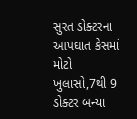સુરત ડોક્ટરના આપઘાત કેસમાં મોટો ખુલાસો,7થી 9 ડોક્ટર બન્યા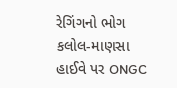રેગિંગનો ભોગ
કલોલ-માણસા હાઈવે પર ONGC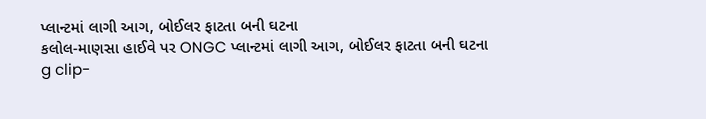પ્લાન્ટમાં લાગી આગ, બોઈલર ફાટતા બની ઘટના
કલોલ-માણસા હાઈવે પર ONGC પ્લાન્ટમાં લાગી આગ, બોઈલર ફાટતા બની ઘટના
g clip-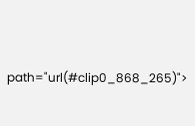path="url(#clip0_868_265)">